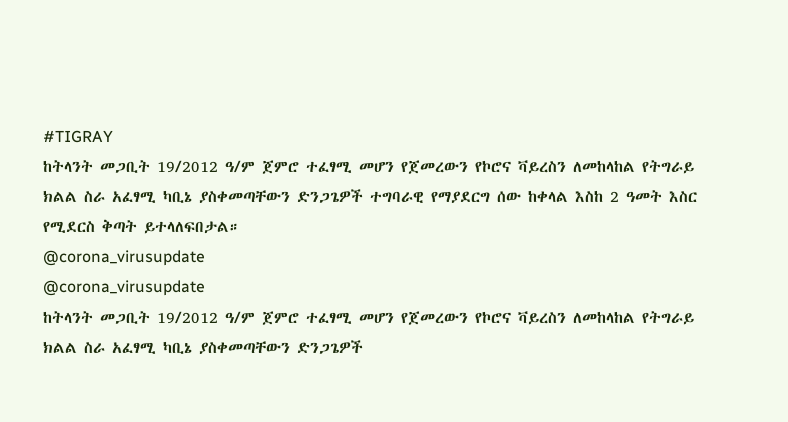#TIGRAY
ከትላንት መጋቢት 19/2012 ዓ/ም ጀምሮ ተፈፃሚ መሆን የጀመረውን የኮሮና ቫይረስን ለመከላከል የትግራይ ክልል ስራ አፈፃሚ ካቢኔ ያስቀመጣቸውን ድንጋጌዎች ተግባራዊ የማያደርግ ሰው ከቀላል እስከ 2 ዓመት እስር የሚደርስ ቅጣት ይተላለፍበታል።
@corona_virusupdate
@corona_virusupdate
ከትላንት መጋቢት 19/2012 ዓ/ም ጀምሮ ተፈፃሚ መሆን የጀመረውን የኮሮና ቫይረስን ለመከላከል የትግራይ ክልል ስራ አፈፃሚ ካቢኔ ያስቀመጣቸውን ድንጋጌዎች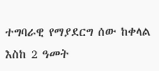ተግባራዊ የማያደርግ ሰው ከቀላል እስከ 2 ዓመት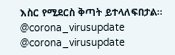እስር የሚደርስ ቅጣት ይተላለፍበታል።
@corona_virusupdate
@corona_virusupdate